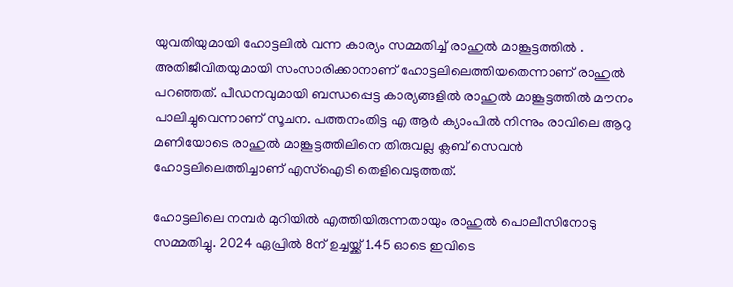യുവതിയുമായി ഹോട്ടലില്‍ വന്ന കാര്യം സമ്മതിച്ച് രാഹുല്‍ മാങ്കൂട്ടത്തില്‍ . അതിജീവിതയുമായി സംസാരിക്കാനാണ് ഹോട്ടലിലെത്തിയതെന്നാണ് രാഹുല്‍ പറഞ്ഞത്. പീഡനവുമായി ബന്ധപ്പെട്ട കാര്യങ്ങളില്‍ രാഹുല്‍ മാങ്കൂട്ടത്തില്‍ മൗനം പാലിച്ചുവെന്നാണ് സൂചന. പത്തനംതിട്ട എ ആര്‍ ക്യാംപില്‍ നിന്നും രാവിലെ ആറു മണിയോടെ രാഹുല്‍ മാങ്കൂട്ടത്തിലിനെ തിരുവല്ല ക്ലബ് സെവന്‍ ഹോട്ടലിലെത്തിച്ചാണ് എസ്‌ഐടി തെളിവെടുത്തത്.

ഹോട്ടലിലെ നമ്പര്‍ മുറിയില്‍ എത്തിയിരുന്നതായും രാഹുല്‍ പൊലീസിനോടു സമ്മതിച്ചു. 2024 ഏപ്രില്‍ 8ന് ഉച്ചയ്ക്ക് 1.45 ഓടെ ഇവിടെ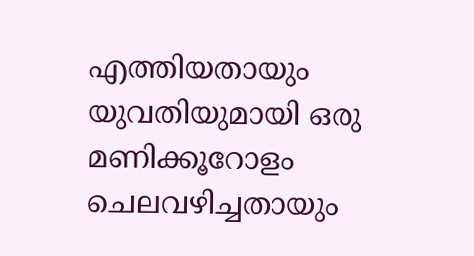എത്തിയതായും യുവതിയുമായി ഒരു മണിക്കൂറോളം ചെലവഴിച്ചതായും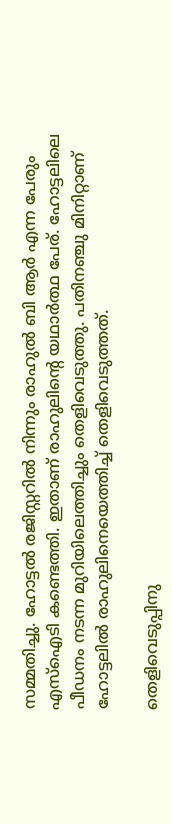സമ്മതിച്ചു. ഹോട്ടല്‍ രജിസ്റ്ററില്‍ നിന്നും രാഹുല്‍ ബി ആര്‍ എന്ന പേരും എസ്‌ഐടി കണ്ടെത്തി. ഇതാണ് രാഹുലിന്റെ യഥാര്‍ത്ഥ പേര്. ഹോട്ടലിലെ പീഡനം നടന്ന മുറിയിലെത്തിച്ചും തെളിവെടുത്തു. പതിനഞ്ചു മിനിറ്റാണ് ഹോട്ടലില്‍ രാഹുലിനെയെത്തിച്ച് തെളിവെടുത്തത്.

തെളിവെടുപ്പിനു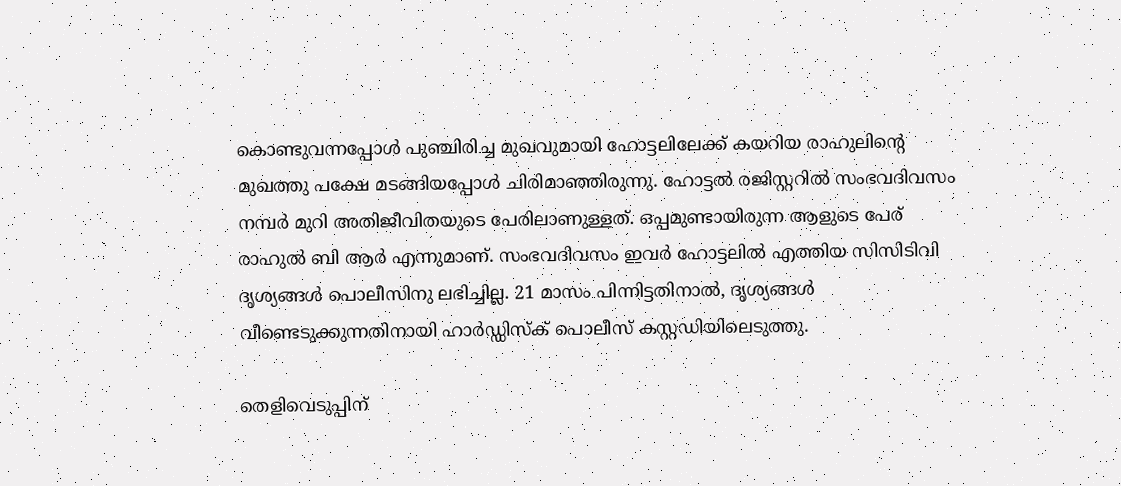കൊണ്ടുവന്നപ്പോൾ പുഞ്ചിരിച്ച മുഖവുമായി ഹോട്ടലിലേക്ക് കയറിയ രാഹുലിന്റെ മുഖത്തു പക്ഷേ മടങ്ങിയപ്പോൾ ചിരിമാഞ്ഞിരുന്നു. ഹോട്ടൽ രജിസ്റ്ററിൽ സംഭവദിവസം നമ്പർ മുറി അതിജീവിതയുടെ പേരിലാണുള്ളത്. ഒപ്പമുണ്ടായിരുന്ന ആളുടെ പേര് രാഹുൽ ബി ആർ എന്നുമാണ്. സംഭവദിവസം ഇവർ ഹോട്ടലിൽ എത്തിയ സിസിടിവി ദൃശ്യങ്ങൾ പൊലീസിനു ലഭിച്ചില്ല. 21 മാസം പിന്നിട്ടതിനാൽ, ദൃശ്യങ്ങൾ വീണ്ടെടുക്കുന്നതിനായി ഹാർഡ്ഡിസ്ക് പൊലീസ് കസ്റ്റഡിയിലെടുത്തു.

തെളിവെടുപ്പിന്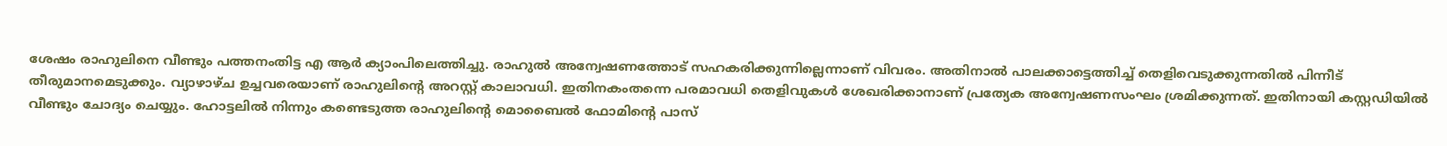ശേഷം രാഹുലിനെ വീണ്ടും പത്തനംതിട്ട എ ആർ ക്യാംപിലെത്തിച്ചു. രാഹുൽ അന്വേഷണത്തോട് സഹകരിക്കുന്നില്ലെന്നാണ് വിവരം. അതിനാൽ പാലക്കാട്ടെത്തിച്ച് തെളിവെടുക്കുന്നതിൽ പിന്നീട് തീരുമാനമെടുക്കും. വ്യാഴാഴ്ച ഉച്ചവരെയാണ് രാഹുലിന്റെ അറസ്റ്റ് കാലാവധി. ഇതിനകംതന്നെ പരമാവധി തെളിവുകൾ ശേഖരിക്കാനാണ് പ്രത്യേക അന്വേഷണസംഘം ശ്രമിക്കുന്നത്. ഇതിനായി കസ്റ്റഡിയിൽ വീണ്ടും ചോദ്യം ചെയ്യും. ഹോട്ടലിൽ നിന്നും കണ്ടെടുത്ത രാഹുലിന്റെ മൊബൈൽ ഫോമിന്റെ പാസ്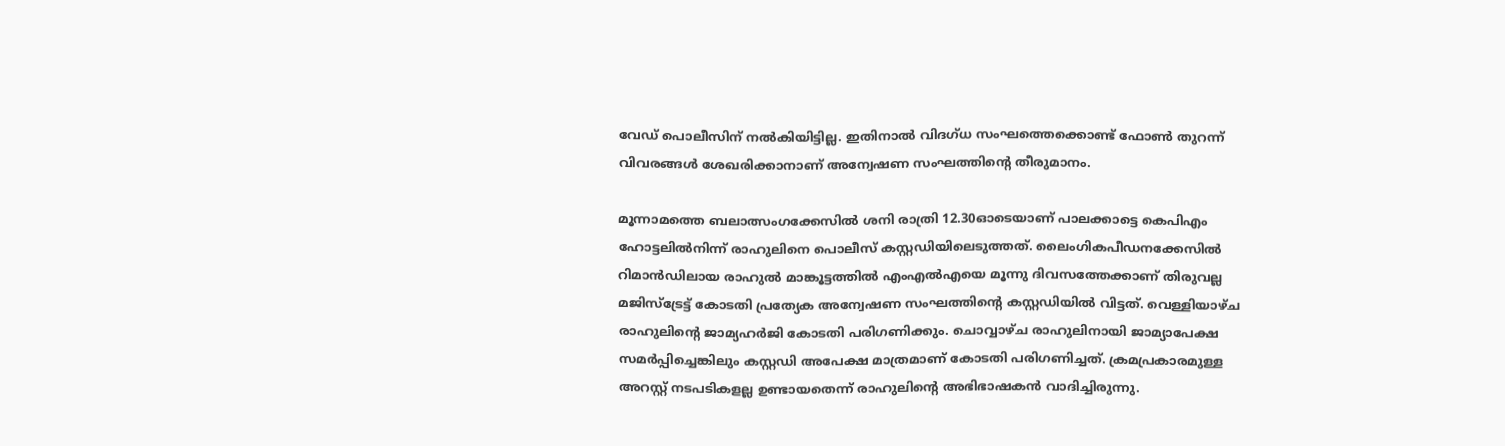വേഡ് പൊലീസിന് നൽകിയിട്ടില്ല. ഇതിനാൽ വിദഗ്ധ സംഘത്തെക്കൊണ്ട് ഫോൺ തുറന്ന് വിവരങ്ങൾ ശേഖരിക്കാനാണ് അന്വേഷണ സംഘത്തിന്റെ തീരുമാനം.

മൂന്നാമത്തെ ബലാത്സംഗക്കേസില്‍ ശനി രാത്രി 12.30ഓടെയാണ് പാലക്കാട്ടെ കെപിഎം ഹോട്ടലില്‍നിന്ന് രാഹുലിനെ പൊലീസ് കസ്റ്റഡിയിലെടുത്തത്. ലൈംഗികപീഡനക്കേസിൽ റിമാൻഡിലായ രാഹുൽ മാങ്കൂട്ടത്തിൽ എംഎൽഎയെ മൂന്നു ദിവസത്തേക്കാണ് തിരുവല്ല മജിസ്ട്രേട്ട് കോടതി പ്രത്യേക അന്വേഷണ സംഘത്തിന്റെ കസ്റ്റഡിയിൽ വിട്ടത്. വെള്ളിയാഴ്ച രാഹുലിന്റെ ജാമ്യഹർജി കോടതി പരിഗണിക്കും. ചൊവ്വാഴ്ച രാഹുലിനായി ജാമ്യാപേക്ഷ സമർപ്പിച്ചെങ്കിലും കസ്റ്റഡി അപേക്ഷ മാത്രമാണ് കോടതി പരിഗണിച്ചത്. ക്രമപ്രകാരമുള്ള അറസ്റ്റ് നടപടികളല്ല ഉണ്ടായതെന്ന് രാഹുലിന്റെ അഭിഭാഷകൻ വാദിച്ചിരുന്നു.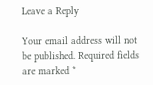Leave a Reply

Your email address will not be published. Required fields are marked *